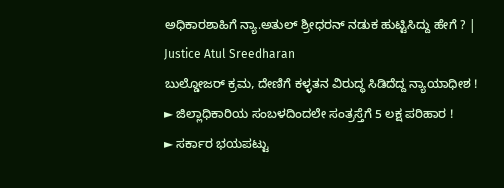ಅಧಿಕಾರಶಾಹಿಗೆ ನ್ಯಾ.ಅತುಲ್ ಶ್ರೀಧರನ್ ನಡುಕ ಹುಟ್ಟಿಸಿದ್ದು ಹೇಗೆ ? | Justice Atul Sreedharan
ಬುಲ್ಡೋಜರ್ ಕ್ರಮ, ದೇಣಿಗೆ ಕಳ್ಳತನ ವಿರುದ್ಧ ಸಿಡಿದೆದ್ದ ನ್ಯಾಯಾಧೀಶ !
► ಜಿಲ್ಲಾಧಿಕಾರಿಯ ಸಂಬಳದಿಂದಲೇ ಸಂತ್ರಸ್ತೆಗೆ 5 ಲಕ್ಷ ಪರಿಹಾರ !
► ಸರ್ಕಾರ ಭಯಪಟ್ಟು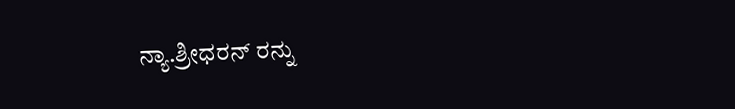ನ್ಯಾ.ಶ್ರೀಧರನ್ ರನ್ನು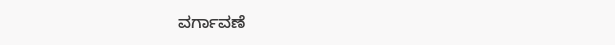ವರ್ಗಾವಣೆ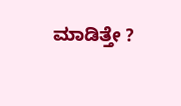ಮಾಡಿತ್ತೇ ?